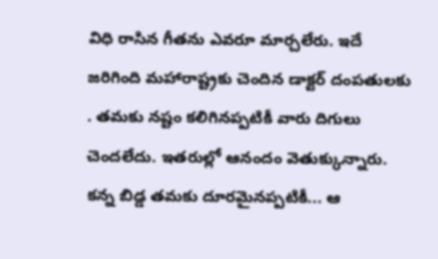విధి రాసిన గీతను ఎవరూ మార్చలేరు. ఇదే జరిగింది మహారాష్ట్రకు చెందిన డాక్టర్ దంపతులకు . తమకు నష్టం కలిగినప్పటికీ వారు దిగులు చెందలేదు. ఇతరుల్లో ఆనందం వెతుక్కున్నారు. కన్న బిడ్డ తమకు దూరమైనప్పటికీ... ఆ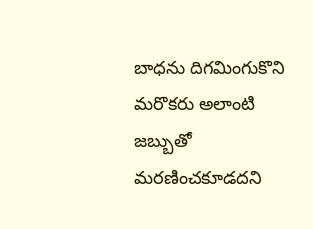బాధను దిగమింగుకొని మరొకరు అలాంటి జబ్బుతో మరణించకూడదని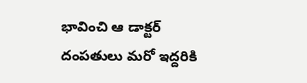భావించి ఆ డాక్టర్ దంపతులు మరో ఇద్దరికి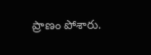ప్రాణం పోశారు.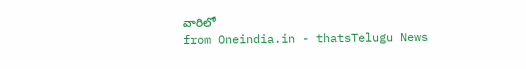వారిలో
from Oneindia.in - thatsTelugu News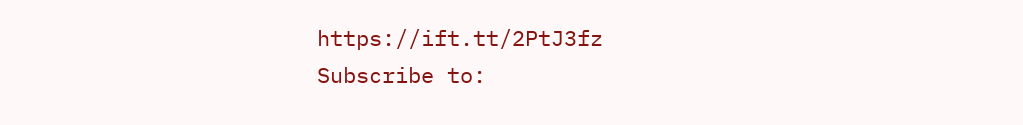https://ift.tt/2PtJ3fz
Subscribe to: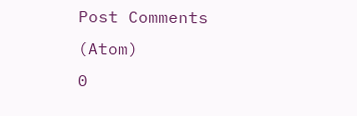Post Comments (Atom)
0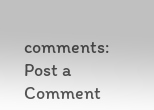comments:
Post a Comment